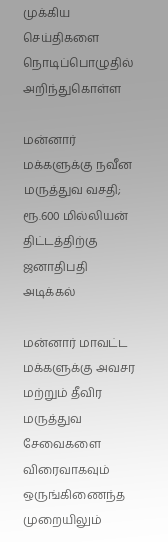முக்கிய செய்திகளை நொடிப்பொழுதில் அறிந்துகொள்ள

மன்னார் மக்களுக்கு நவீன மருத்துவ வசதி; ரூ.600 மில்லியன் திட்டத்திற்கு ஜனாதிபதி அடிக்கல்

மன்னார் மாவட்ட மக்களுக்கு அவசர மற்றும் தீவிர மருத்துவ சேவைகளை விரைவாகவும் ஒருங்கிணைந்த முறையிலும்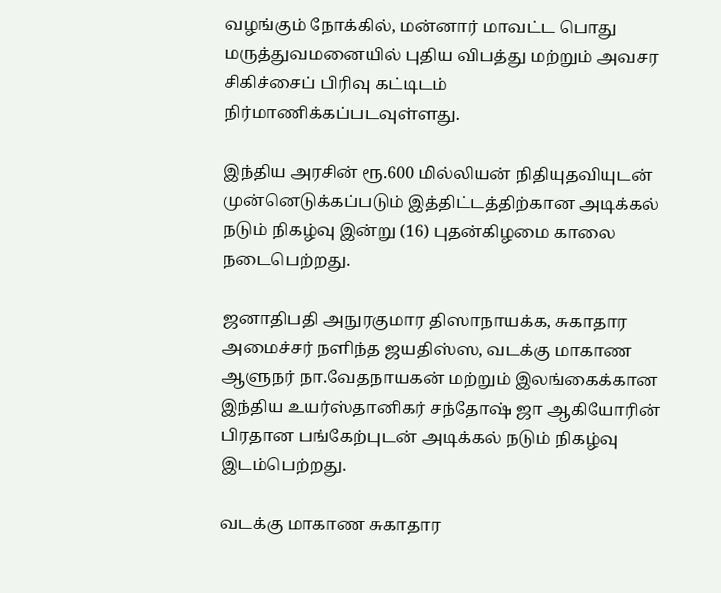வழங்கும் நோக்கில், மன்னார் மாவட்ட பொது மருத்துவமனையில் புதிய விபத்து மற்றும் அவசர சிகிச்சைப் பிரிவு கட்டிடம் நிர்மாணிக்கப்படவுள்ளது.

இந்திய அரசின் ரூ.600 மில்லியன் நிதியுதவியுடன் முன்னெடுக்கப்படும் இத்திட்டத்திற்கான அடிக்கல் நடும் நிகழ்வு இன்று (16) புதன்கிழமை காலை நடைபெற்றது.

ஜனாதிபதி அநுரகுமார திஸாநாயக்க, சுகாதார அமைச்சர் நளிந்த ஜயதிஸ்ஸ, வடக்கு மாகாண ஆளுநர் நா.வேதநாயகன் மற்றும் இலங்கைக்கான இந்திய உயர்ஸ்தானிகர் சந்தோஷ் ஜா ஆகியோரின் பிரதான பங்கேற்புடன் அடிக்கல் நடும் நிகழ்வு இடம்பெற்றது.

வடக்கு மாகாண சுகாதார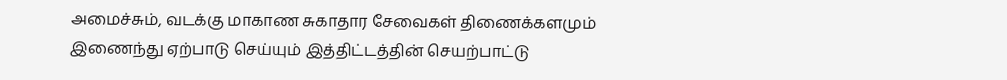அமைச்சும், வடக்கு மாகாண சுகாதார சேவைகள் திணைக்களமும் இணைந்து ஏற்பாடு செய்யும் இத்திட்டத்தின் செயற்பாட்டு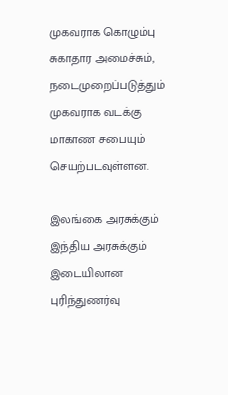முகவராக கொழும்பு சுகாதார அமைச்சும், நடைமுறைப்படுத்தும் முகவராக வடக்கு மாகாண சபையும் செயற்படவுள்ளன.

இலங்கை அரசுக்கும் இந்திய அரசுக்கும் இடையிலான புரிந்துணர்வு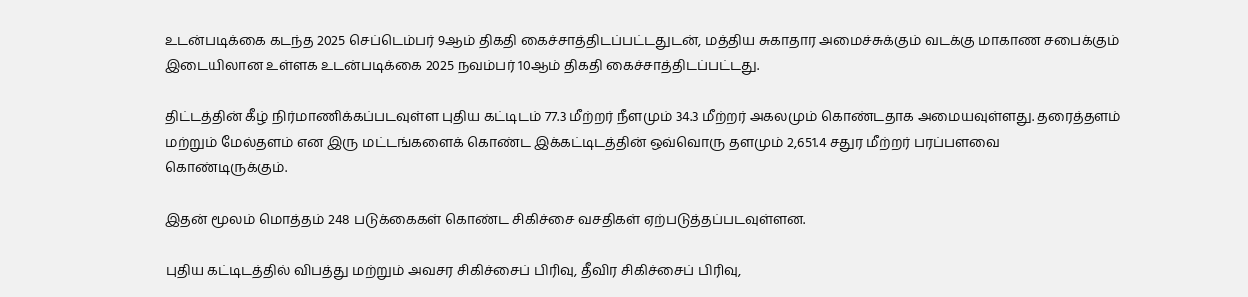உடன்படிக்கை கடந்த 2025 செப்டெம்பர் 9ஆம் திகதி கைச்சாத்திடப்பட்டதுடன், மத்திய சுகாதார அமைச்சுக்கும் வடக்கு மாகாண சபைக்கும் இடையிலான உள்ளக உடன்படிக்கை 2025 நவம்பர் 10ஆம் திகதி கைச்சாத்திடப்பட்டது.

திட்டத்தின் கீழ் நிர்மாணிக்கப்படவுள்ள புதிய கட்டிடம் 77.3 மீற்றர் நீளமும் 34.3 மீற்றர் அகலமும் கொண்டதாக அமையவுள்ளது. தரைத்தளம் மற்றும் மேல்தளம் என இரு மட்டங்களைக் கொண்ட இக்கட்டிடத்தின் ஒவ்வொரு தளமும் 2,651.4 சதுர மீற்றர் பரப்பளவை கொண்டிருக்கும்.

இதன் மூலம் மொத்தம் 248 படுக்கைகள் கொண்ட சிகிச்சை வசதிகள் ஏற்படுத்தப்படவுள்ளன.

புதிய கட்டிடத்தில் விபத்து மற்றும் அவசர சிகிச்சைப் பிரிவு, தீவிர சிகிச்சைப் பிரிவு,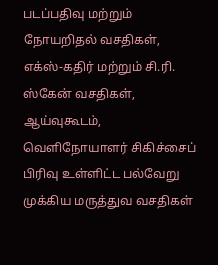படப்பதிவு மற்றும் நோயறிதல் வசதிகள், எக்ஸ்-கதிர் மற்றும் சி.ரி. ஸ்கேன் வசதிகள், ஆய்வுகூடம், வெளிநோயாளர் சிகிச்சைப் பிரிவு உள்ளிட்ட பல்வேறு முக்கிய மருத்துவ வசதிகள்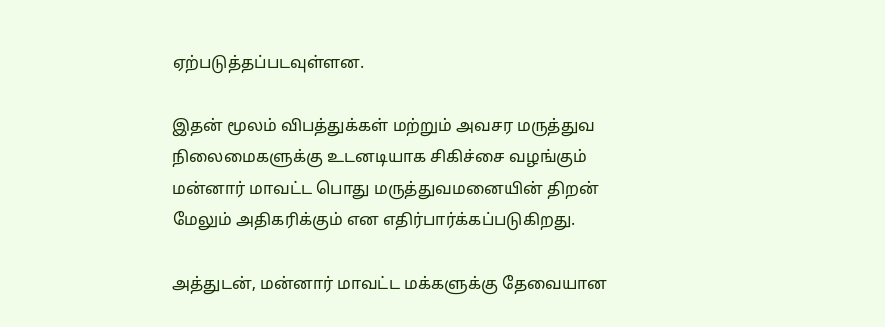ஏற்படுத்தப்படவுள்ளன.

இதன் மூலம் விபத்துக்கள் மற்றும் அவசர மருத்துவ நிலைமைகளுக்கு உடனடியாக சிகிச்சை வழங்கும் மன்னார் மாவட்ட பொது மருத்துவமனையின் திறன் மேலும் அதிகரிக்கும் என எதிர்பார்க்கப்படுகிறது.

அத்துடன், மன்னார் மாவட்ட மக்களுக்கு தேவையான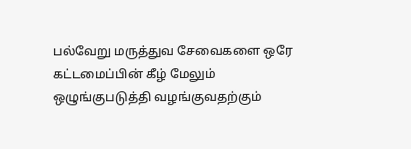பல்வேறு மருத்துவ சேவைகளை ஒரே கட்டமைப்பின் கீழ் மேலும் ஒழுங்குபடுத்தி வழங்குவதற்கும்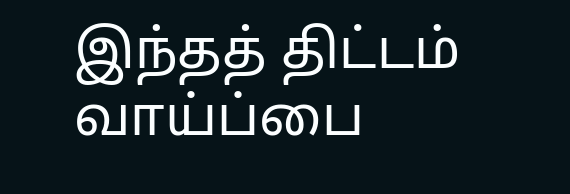இந்தத் திட்டம் வாய்ப்பை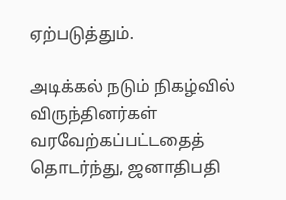ஏற்படுத்தும்.

அடிக்கல் நடும் நிகழ்வில் விருந்தினர்கள் வரவேற்கப்பட்டதைத் தொடர்ந்து, ஜனாதிபதி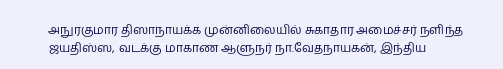அநுரகுமார திஸாநாயக்க முன்னிலையில் சுகாதார அமைச்சர் நளிந்த ஜயதிஸ்ஸ, வடக்கு மாகாண ஆளுநர் நா.வேதநாயகன், இந்திய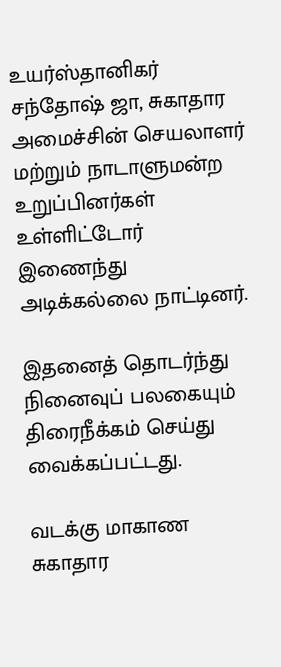உயர்ஸ்தானிகர் சந்தோஷ் ஜா, சுகாதார அமைச்சின் செயலாளர் மற்றும் நாடாளுமன்ற உறுப்பினர்கள் உள்ளிட்டோர் இணைந்து அடிக்கல்லை நாட்டினர்.

இதனைத் தொடர்ந்து நினைவுப் பலகையும் திரைநீக்கம் செய்து வைக்கப்பட்டது.

வடக்கு மாகாண சுகாதார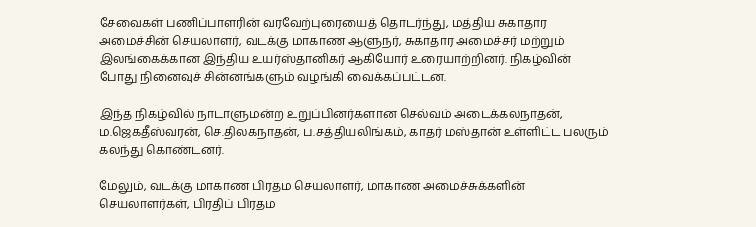சேவைகள் பணிப்பாளரின் வரவேற்புரையைத் தொடர்ந்து, மத்திய சுகாதார அமைச்சின் செயலாளர், வடக்கு மாகாண ஆளுநர், சுகாதார அமைச்சர் மற்றும் இலங்கைக்கான இந்திய உயர்ஸ்தானிகர் ஆகியோர் உரையாற்றினர். நிகழ்வின் போது நினைவுச் சின்னங்களும் வழங்கி வைக்கப்பட்டன.

இந்த நிகழ்வில் நாடாளுமன்ற உறுப்பினர்களான செல்வம் அடைக்கலநாதன், ம.ஜெகதீஸ்வரன், செ.திலகநாதன், ப.சத்தியலிங்கம், காதர் மஸ்தான் உள்ளிட்ட பலரும் கலந்து கொண்டனர்.

மேலும், வடக்கு மாகாண பிரதம செயலாளர், மாகாண அமைச்சுக்களின் செயலாளர்கள், பிரதிப் பிரதம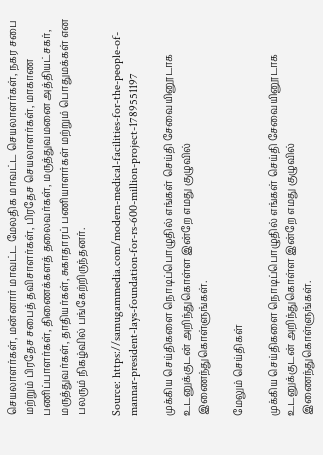செயலாளர்கள், மன்னார் மாவட்ட மேலதிக மாவட்ட செயலாளர்கள், நகர சபை மற்றும் பிரதேச சபைத் தவிசாளர்கள், பிரதேச செயலாளர்கள், மாகாண பணிப்பாளர்கள், திணைக்களத் தலைவர்கள், மருத்துவமனை அத்தியட்சகர், மருத்துவர்கள், தாதியர்கள், சுகாதாரப் பணியாளர்கள் மற்றும் பொதுமக்கள் என பலரும் நிகழ்வில் பங்கேற்றிருந்தனர்.

Source: https://samugammedia.com/modern-medical-facilities-for-the-people-of-mannar-president-lays-foundation-for-rs-600-million-project-1789551197

முக்கிய செய்திகளை நொடிப்பொழுதில் எங்கள் செய்தி சேவையினூடாக உடனுக்குடன் அறிந்துகொள்ள இன்றே எமது குழுவில் இணைந்துகொள்ளுங்கள்.

மேலும் செய்திகள்

முக்கிய செய்திகளை நொடிப்பொழுதில் எங்கள் செய்தி சேவையினூடாக உடனுக்குடன் அறிந்துகொள்ள இன்றே எமது குழுவில் இணைந்துகொள்ளுங்கள்.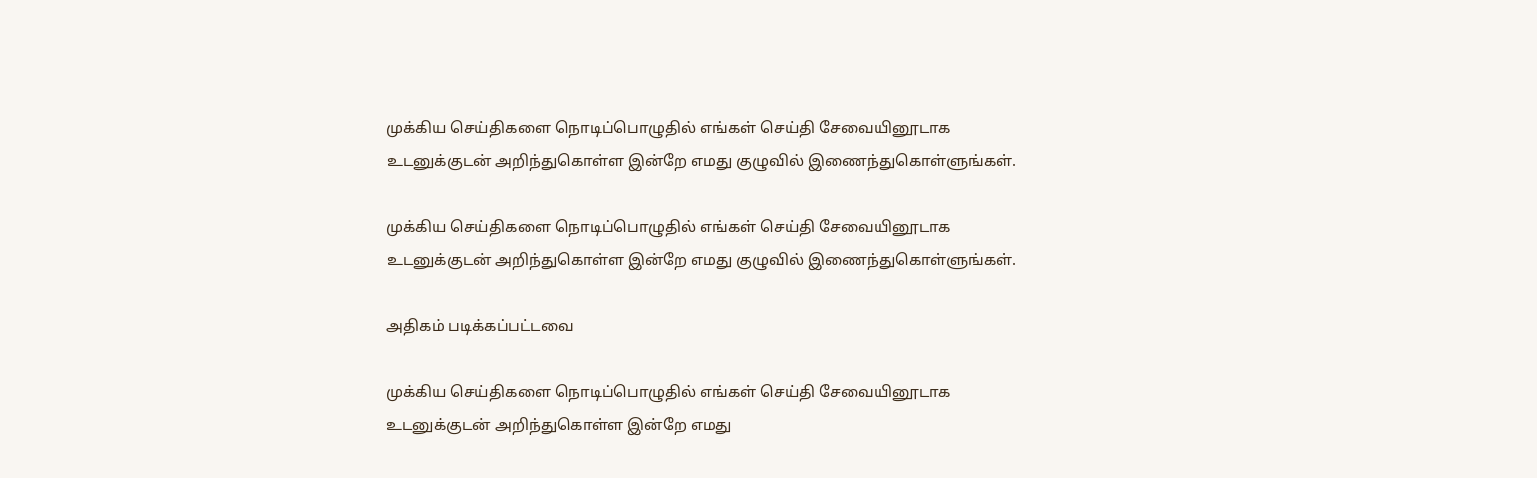முக்கிய செய்திகளை நொடிப்பொழுதில் எங்கள் செய்தி சேவையினூடாக உடனுக்குடன் அறிந்துகொள்ள இன்றே எமது குழுவில் இணைந்துகொள்ளுங்கள்.

முக்கிய செய்திகளை நொடிப்பொழுதில் எங்கள் செய்தி சேவையினூடாக உடனுக்குடன் அறிந்துகொள்ள இன்றே எமது குழுவில் இணைந்துகொள்ளுங்கள்.

அதிகம் படிக்கப்பட்டவை

முக்கிய செய்திகளை நொடிப்பொழுதில் எங்கள் செய்தி சேவையினூடாக உடனுக்குடன் அறிந்துகொள்ள இன்றே எமது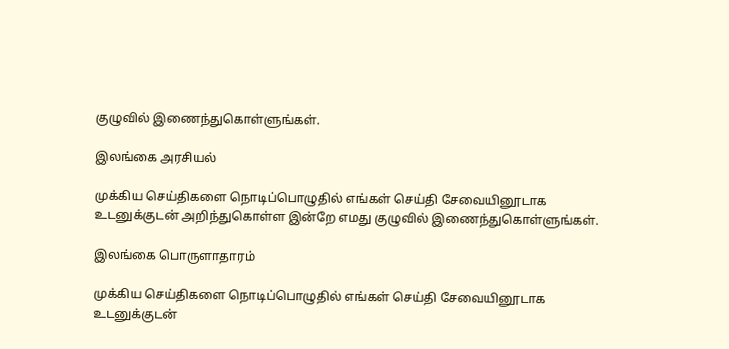குழுவில் இணைந்துகொள்ளுங்கள்.

இலங்கை அரசியல்

முக்கிய செய்திகளை நொடிப்பொழுதில் எங்கள் செய்தி சேவையினூடாக உடனுக்குடன் அறிந்துகொள்ள இன்றே எமது குழுவில் இணைந்துகொள்ளுங்கள்.

இலங்கை பொருளாதாரம்

முக்கிய செய்திகளை நொடிப்பொழுதில் எங்கள் செய்தி சேவையினூடாக உடனுக்குடன்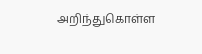அறிந்துகொள்ள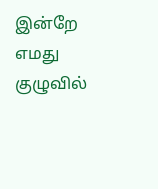இன்றே எமது குழுவில்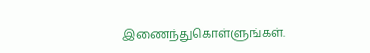இணைந்துகொள்ளுங்கள்.